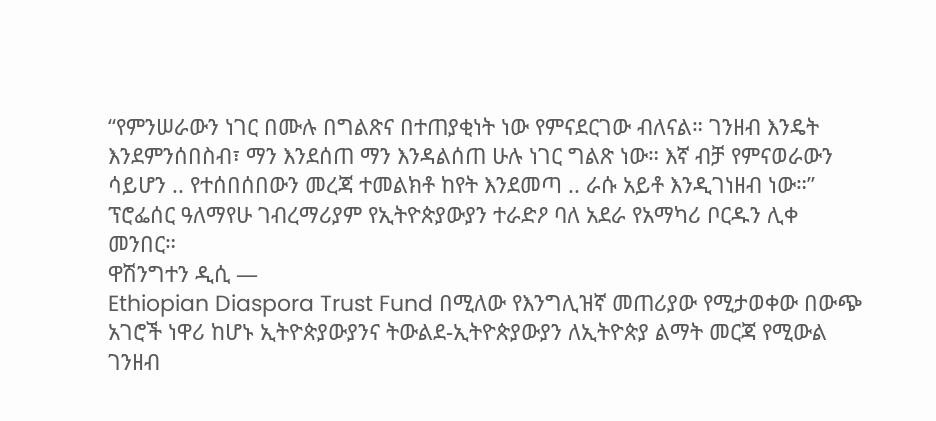“የምንሠራውን ነገር በሙሉ በግልጽና በተጠያቂነት ነው የምናደርገው ብለናል። ገንዘብ እንዴት እንደምንሰበስብ፣ ማን እንደሰጠ ማን እንዳልሰጠ ሁሉ ነገር ግልጽ ነው። እኛ ብቻ የምናወራውን ሳይሆን .. የተሰበሰበውን መረጃ ተመልክቶ ከየት እንደመጣ .. ራሱ አይቶ እንዲገነዘብ ነው።” ፕሮፌሰር ዓለማየሁ ገብረማሪያም የኢትዮጵያውያን ተራድዖ ባለ አደራ የአማካሪ ቦርዱን ሊቀ መንበር።
ዋሽንግተን ዲሲ —
Ethiopian Diaspora Trust Fund በሚለው የእንግሊዝኛ መጠሪያው የሚታወቀው በውጭ አገሮች ነዋሪ ከሆኑ ኢትዮጵያውያንና ትውልደ-ኢትዮጵያውያን ለኢትዮጵያ ልማት መርጃ የሚውል ገንዘብ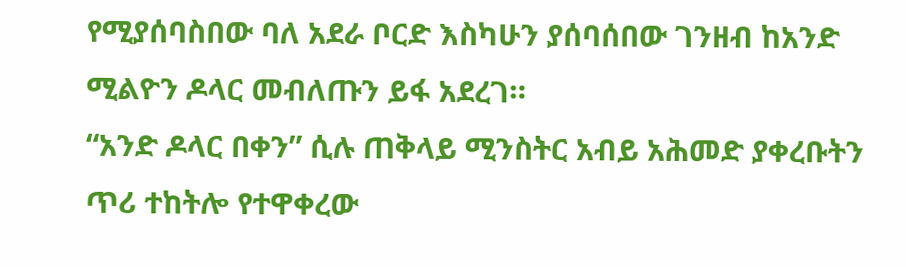የሚያሰባስበው ባለ አደራ ቦርድ እስካሁን ያሰባሰበው ገንዘብ ከአንድ ሚልዮን ዶላር መብለጡን ይፋ አደረገ።
“አንድ ዶላር በቀን” ሲሉ ጠቅላይ ሚንስትር አብይ አሕመድ ያቀረቡትን ጥሪ ተከትሎ የተዋቀረው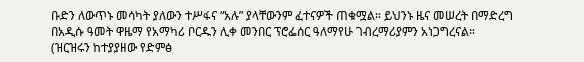ቡድን ለውጥኑ መሳካት ያለውን ተሥፋና “አሉ” ያላቸውንም ፈተናዎች ጠቁሟል። ይህንኑ ዜና መሠረት በማድረግ በአዲሱ ዓመት ዋዜማ የአማካሪ ቦርዱን ሊቀ መንበር ፕሮፌሰር ዓለማየሁ ገብረማሪያምን አነጋግረናል።
(ዝርዝሩን ከተያያዘው የድምፅ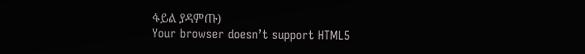ፋይል ያዳምጡ)
Your browser doesn’t support HTML5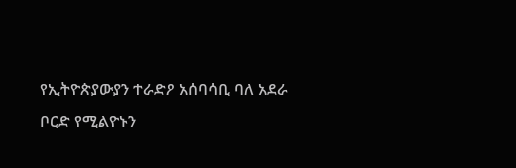የኢትዮጵያውያን ተራድዖ አሰባሳቢ ባለ አደራ ቦርድ የሚልዮኑን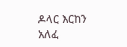ዶላር እርከን አለፈ